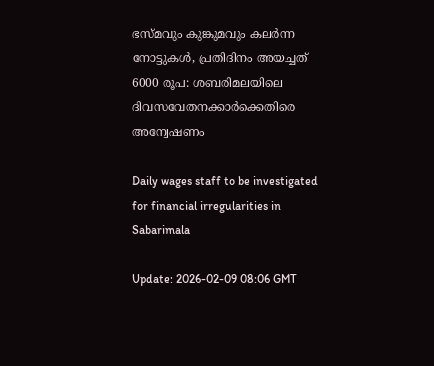ഭസ്മവും കുങ്കുമവും കലര്‍ന്ന നോട്ടുകള്‍, പ്രതിദിനം അയച്ചത് 6000 രൂപ: ശബരിമലയിലെ ദിവസവേതനക്കാര്‍ക്കെതിരെ അന്വേഷണം

Daily wages staff to be investigated for financial irregularities in Sabarimala

Update: 2026-02-09 08:06 GMT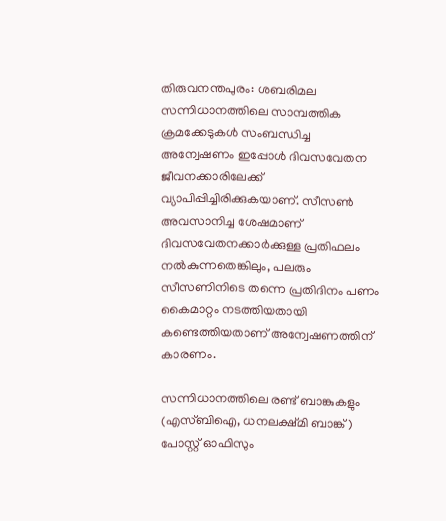തിരുവനന്തപുരം: ശബരിമല സന്നിധാനത്തിലെ സാമ്പത്തിക ക്രമക്കേടുകൾ സംബന്ധിച്ച അന്വേഷണം ഇപ്പോൾ ദിവസവേതന ജീവനക്കാരിലേക്ക് വ്യാപിപ്പിച്ചിരിക്കുകയാണ്. സീസൺ അവസാനിച്ച ശേഷമാണ് ദിവസവേതനക്കാർക്കുള്ള പ്രതിഫലം നൽകുന്നതെങ്കിലും, പലരും സീസണിനിടെ തന്നെ പ്രതിദിനം പണം കൈമാറ്റം നടത്തിയതായി കണ്ടെത്തിയതാണ് അന്വേഷണത്തിന് കാരണം.

സന്നിധാനത്തിലെ രണ്ട് ബാങ്കുകളും (എസ്ബിഐ, ധനലക്ഷ്മി ബാങ്ക്) പോസ്റ്റ് ഓഫിസും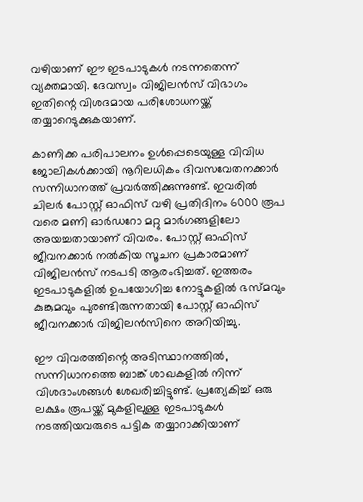വഴിയാണ് ഈ ഇടപാടുകൾ നടന്നതെന്ന് വ്യക്തമായി. ദേവസ്വം വിജിലൻസ് വിഭാഗം ഇതിന്റെ വിശദമായ പരിശോധനയ്ക്ക് തയ്യാറെടുക്കുകയാണ്.

കാണിക്ക പരിപാലനം ഉൾപ്പെടെയുള്ള വിവിധ ജോലികൾക്കായി നൂറിലധികം ദിവസവേതനക്കാർ സന്നിധാനത്ത് പ്രവർത്തിക്കുന്നുണ്ട്. ഇവരിൽ ചിലർ പോസ്റ്റ് ഓഫിസ് വഴി പ്രതിദിനം 6000 രൂപ വരെ മണി ഓർഡറോ മറ്റു മാർഗങ്ങളിലോ അയച്ചതായാണ് വിവരം. പോസ്റ്റ് ഓഫിസ് ജീവനക്കാർ നൽകിയ സൂചന പ്രകാരമാണ് വിജിലൻസ് നടപടി ആരംഭിച്ചത്. ഇത്തരം ഇടപാടുകളിൽ ഉപയോഗിച്ച നോട്ടുകളിൽ ഭസ്മവും കുങ്കുമവും പുരണ്ടിരുന്നതായി പോസ്റ്റ് ഓഫിസ് ജീവനക്കാർ വിജിലൻസിനെ അറിയിച്ചു.

ഈ വിവരത്തിന്റെ അടിസ്ഥാനത്തിൽ, സന്നിധാനത്തെ ബാങ്ക് ശാഖകളിൽ നിന്ന് വിശദാംശങ്ങൾ ശേഖരിച്ചിട്ടുണ്ട്. പ്രത്യേകിച്ച് ഒരു ലക്ഷം രൂപയ്ക്ക് മുകളിലുള്ള ഇടപാടുകൾ നടത്തിയവരുടെ പട്ടിക തയ്യാറാക്കിയാണ്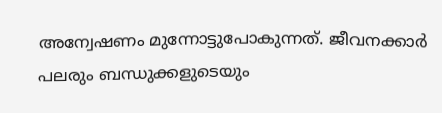അന്വേഷണം മുന്നോട്ടുപോകുന്നത്. ജീവനക്കാർ പലരും ബന്ധുക്കളുടെയും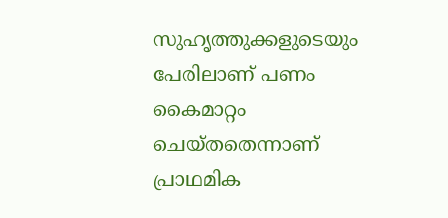സുഹൃത്തുക്കളുടെയും പേരിലാണ് പണം കൈമാറ്റം ചെയ്തതെന്നാണ് പ്രാഥമിക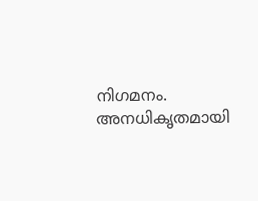നിഗമനം. അനധികൃതമായി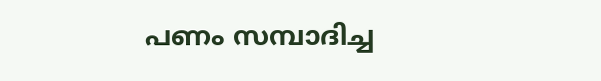പണം സമ്പാദിച്ച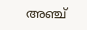അഞ്ച്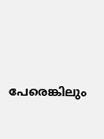പേരെങ്കിലും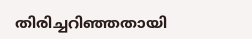തിരിച്ചറിഞ്ഞതായി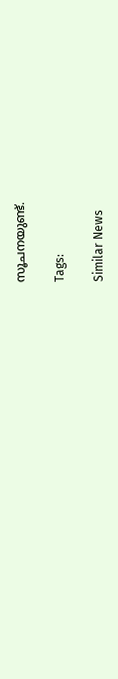സൂചനയുണ്ട്.

Tags:

Similar News